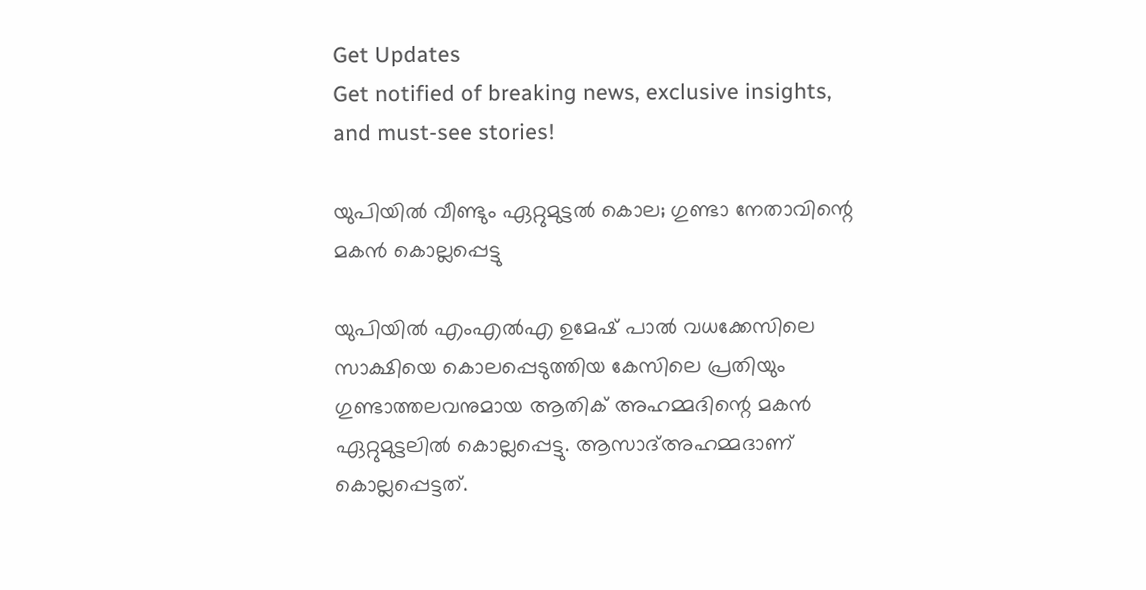Get Updates
Get notified of breaking news, exclusive insights, and must-see stories!

യുപിയിൽ വീണ്ടും ഏറ്റുമുട്ടൽ കൊല; ഗുണ്ടാ നേതാവിന്റെ മകൻ കൊല്ലപ്പെട്ടു

യുപിയിൽ എംഎൽഎ ഉമേഷ് പാൽ വധക്കേസിലെ സാക്ഷിയെ കൊലപ്പെടുത്തിയ കേസിലെ പ്രതിയും ഗുണ്ടാത്തലവനുമായ ആതിക് അഹമ്മദിന്റെ മകൻ ഏറ്റുമുട്ടലിൽ കൊല്ലപ്പെട്ടു. ആസാദ്അഹമ്മദാണ് കൊല്ലപ്പെട്ടത്.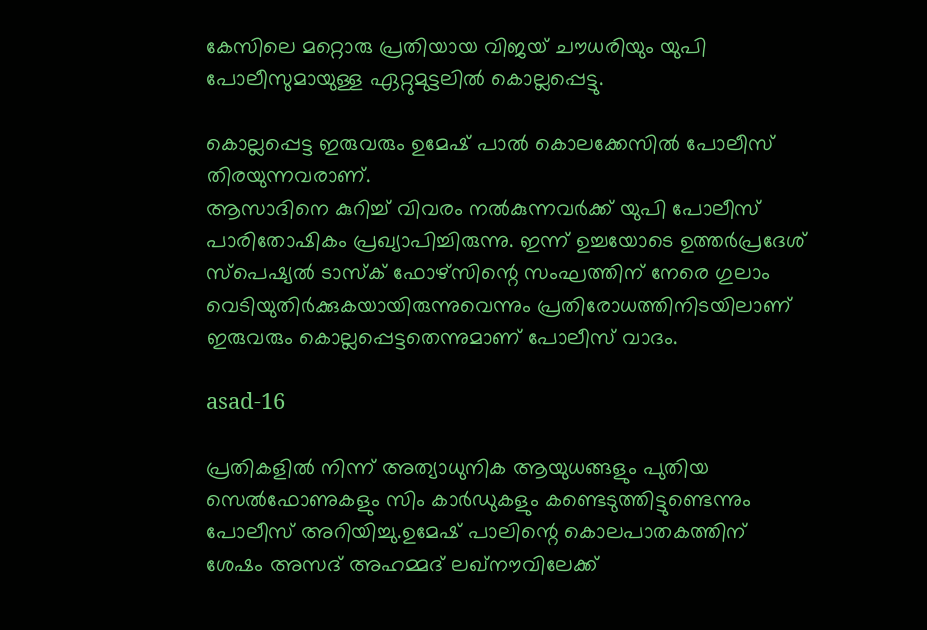കേസിലെ മറ്റൊരു പ്രതിയായ വിജയ് ചൗധരിയും യുപി പോലീസുമായുള്ള ഏറ്റുമുട്ടലിൽ കൊല്ലപ്പെട്ടു.

കൊല്ലപ്പെട്ട ഇരുവരും ഉമേഷ് പാൽ കൊലക്കേസിൽ പോലീസ് തിരയുന്നവരാണ്.
ആസാദിനെ കുറിച്ച് വിവരം നൽകുന്നവർക്ക് യുപി പോലീസ് പാരിതോഷികം പ്രഖ്യാപിച്ചിരുന്നു. ഇന്ന് ഉച്ചയോടെ ഉത്തർപ്രദേശ് സ്‌പെഷ്യൽ ടാസ്‌ക് ഫോഴ്‌സിന്റെ സംഘത്തിന് നേരെ ഗുലാം വെടിയുതിർക്കുകയായിരുന്നുവെന്നും പ്രതിരോധത്തിനിടയിലാണ് ഇരുവരും കൊല്ലപ്പെട്ടതെന്നുമാണ് പോലീസ് വാദം.

asad-16

പ്രതികളിൽ നിന്ന് അത്യാധുനിക ആയുധങ്ങളും പുതിയ സെൽഫോണുകളും സിം കാർഡുകളും കണ്ടെടുത്തിട്ടുണ്ടെന്നും പോലീസ് അറിയിച്ചു.ഉമേഷ് പാലിന്റെ കൊലപാതകത്തിന് ശേഷം അസദ് അഹമ്മദ് ലഖ്‌നൗവിലേക്ക്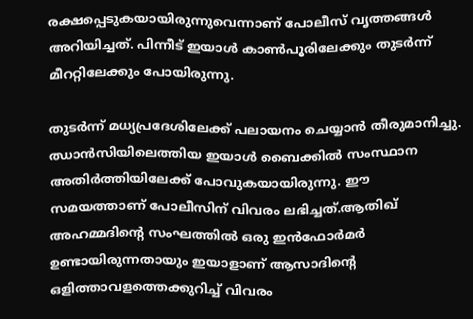രക്ഷപ്പെടുകയായിരുന്നുവെന്നാണ് പോലീസ് വൃത്തങ്ങൾ അറിയിച്ചത്. പിന്നീട് ഇയാൾ കാൺപൂരിലേക്കും തുടർന്ന് മീററ്റിലേക്കും പോയിരുന്നു.

തുടർന്ന് മധ്യപ്രദേശിലേക്ക് പലായനം ചെയ്യാൻ തീരുമാനിച്ചു. ഝാൻസിയിലെത്തിയ ഇയാൾ ബൈക്കിൽ സംസ്ഥാന അതിർത്തിയിലേക്ക് പോവുകയായിരുന്നു. ഈ സമയത്താണ് പോലീസിന് വിവരം ലഭിച്ചത്.ആതിഖ് അഹമ്മദിന്റെ സംഘത്തിൽ ഒരു ഇൻഫോർമർ ഉണ്ടായിരുന്നതായും ഇയാളാണ് ആസാദിന്റെ ഒളിത്താവളത്തെക്കുറിച്ച് വിവരം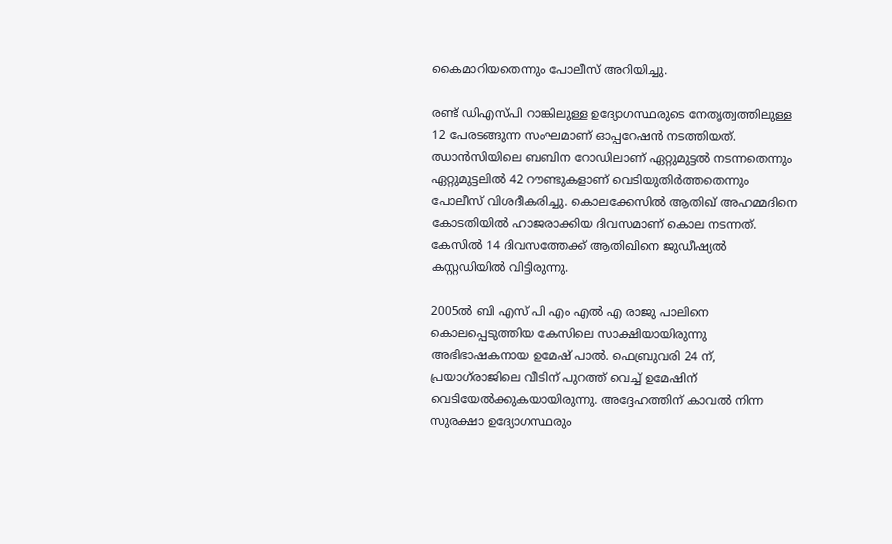കൈമാറിയതെന്നും പോലീസ് അറിയിച്ചു.

രണ്ട് ഡിഎസ്പി റാങ്കിലുള്ള ഉദ്യോഗസ്ഥരുടെ നേതൃത്വത്തിലുള്ള 12 പേരടങ്ങുന്ന സംഘമാണ് ഓപ്പറേഷൻ നടത്തിയത്. ഝാൻസിയിലെ ബബിന റോഡിലാണ് ഏറ്റുമുട്ടൽ നടന്നതെന്നും ഏറ്റുമുട്ടലിൽ 42 റൗണ്ടുകളാണ് വെടിയുതിർത്തതെന്നും പോലീസ് വിശദീകരിച്ചു. കൊലക്കേസിൽ ആതിഖ് അഹമ്മദിനെ കോടതിയിൽ ഹാജരാക്കിയ ദിവസമാണ് കൊല നടന്നത്. കേസിൽ 14 ദിവസത്തേക്ക് ആതിഖിനെ ജുഡീഷ്യൽ കസ്റ്റഡിയിൽ വിട്ടിരുന്നു.

2005ൽ ബി എസ് പി എം എൽ എ രാജു പാലിനെ കൊലപ്പെടുത്തിയ കേസിലെ സാക്ഷിയായിരുന്നു അഭിഭാഷകനായ ഉമേഷ് പാൽ. ഫെബ്രുവരി 24 ന്, പ്രയാഗ്‌രാജിലെ വീടിന് പുറത്ത് വെച്ച് ഉമേഷിന് വെടിയേൽക്കുകയായിരുന്നു. അദ്ദേഹത്തിന് കാവൽ നിന്ന സുരക്ഷാ ഉദ്യോഗസ്ഥരും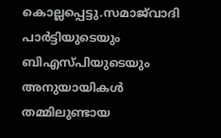കൊല്ലപ്പെട്ടു.സമാജ്‍വാദി പാർട്ടിയുടെയും ബിഎസ്പിയുടെയും അനുയായികൾ തമ്മിലുണ്ടായ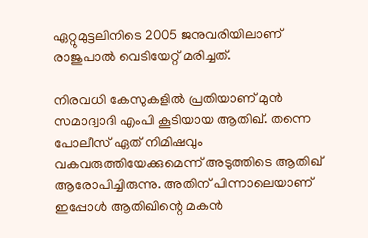ഏറ്റുമുട്ടലിനിടെ 2005 ജനുവരിയിലാണ് രാജുപാൽ വെടിയേറ്റ് മരിച്ചത്.

നിരവധി കേസുകളിൽ പ്രതിയാണ് മുൻ സമാദ്വാദി എംപി കൂടിയായ ആതിഖ്. തന്നെ പോലീസ് ഏത് നിമിഷവും വകവരുത്തിയേക്കുമെന്ന് അടുത്തിടെ ആതിഖ് ആരോപിച്ചിരുന്നു. അതിന് പിന്നാലെയാണ് ഇപ്പോൾ ആതിഖിന്റെ മകൻ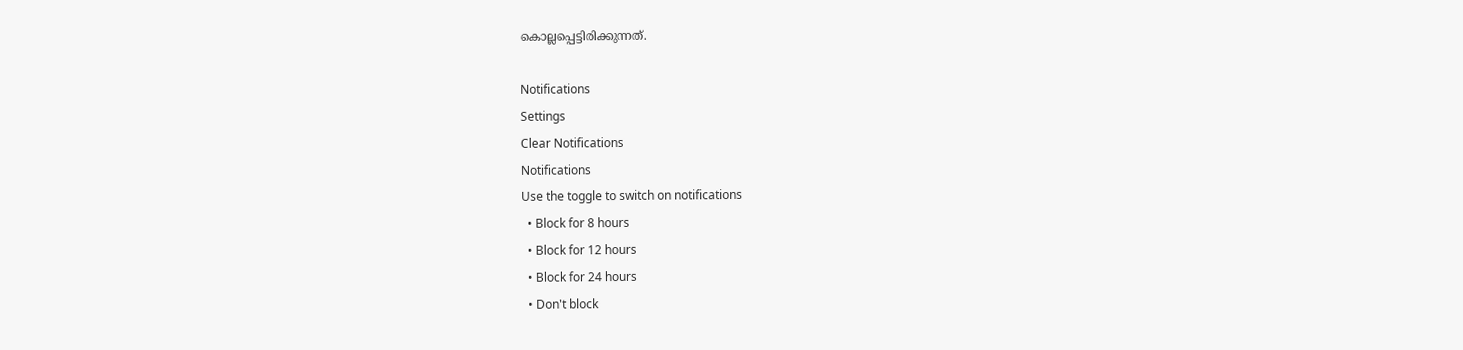കൊല്ലപ്പെട്ടിരിക്കുന്നത്.

Notifications
Settings
Clear Notifications
Notifications
Use the toggle to switch on notifications
  • Block for 8 hours
  • Block for 12 hours
  • Block for 24 hours
  • Don't block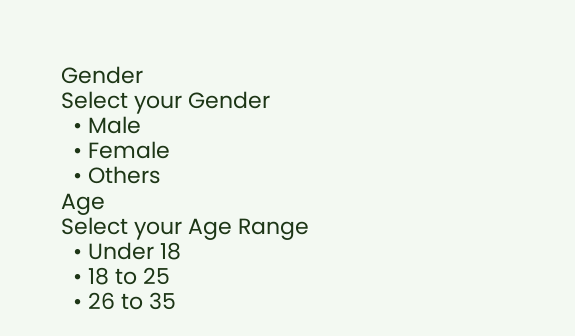Gender
Select your Gender
  • Male
  • Female
  • Others
Age
Select your Age Range
  • Under 18
  • 18 to 25
  • 26 to 35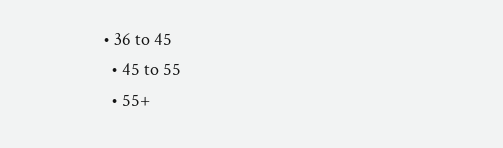• 36 to 45
  • 45 to 55
  • 55+